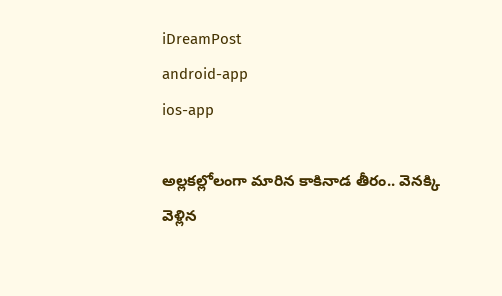iDreamPost
android-app
ios-app

అల్లకల్లోలంగా మారిన కాకినాడ తీరం.. వెనక్కి వెళ్లిన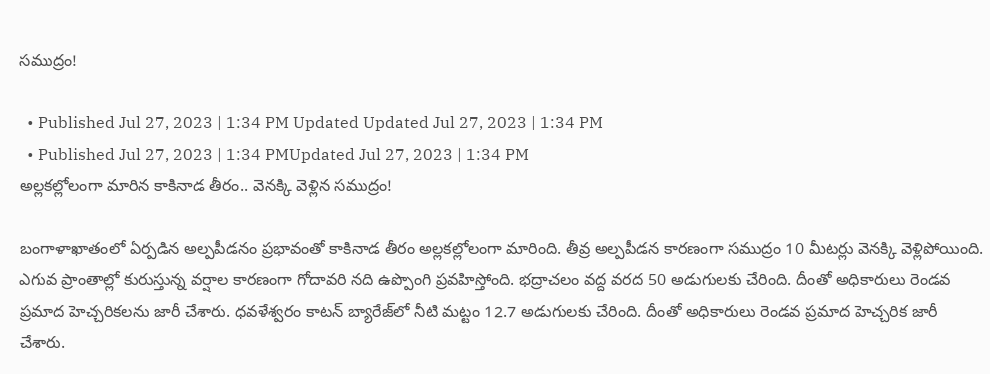సముద్రం!

  • Published Jul 27, 2023 | 1:34 PM Updated Updated Jul 27, 2023 | 1:34 PM
  • Published Jul 27, 2023 | 1:34 PMUpdated Jul 27, 2023 | 1:34 PM
అల్లకల్లోలంగా మారిన కాకినాడ తీరం.. వెనక్కి వెళ్లిన సముద్రం!

బంగాళాఖాతంలో ఏర్పడిన అల్పపీడనం ప్రభావంతో కాకినాడ తీరం అల్లకల్లోలంగా మారింది. తీవ్ర అల్పపీడన కారణంగా సముద్రం 10 మీటర్లు వెనక్కి వెళ్లిపోయింది. ఎగువ ప్రాంతాల్లో కురుస్తున్న వర్షాల కారణంగా గోదావరి నది ఉప్పొంగి ప్రవహిస్తోంది. భద్రాచలం వద్ద వరద 50 అడుగులకు చేరింది. దీంతో అధికారులు రెండవ ప్రమాద హెచ్చరికలను జారీ చేశారు. ధవళేశ్వరం కాటన్‌ బ్యారేజ్‌లో నీటి మట్టం 12.7 అడుగులకు చేరింది. దీంతో అధికారులు రెండవ ప్రమాద హెచ్చరిక జారీ చేశారు.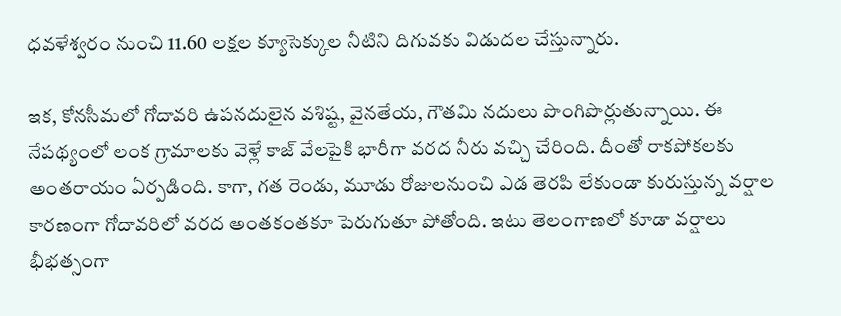ధవళేశ్వరం నుంచి 11.60 లక్షల క్యూసెక్కుల నీటిని దిగువకు విడుదల చేస్తున్నారు.

ఇక, కోనసీమలో గోదావరి ఉపనదులైన వశిష్ట, వైనతేయ, గౌతమి నదులు పొంగిపొర్లుతున్నాయి. ఈ నేపథ్యంలో లంక గ్రామాలకు వెళ్లే కాజ్‌ వేలపైకి భారీగా వరద నీరు వచ్చి చేరింది. దీంతో రాకపోకలకు అంతరాయం ఏర్పడింది. కాగా, గత రెండు, మూడు రోజులనుంచి ఎడ తెరపి లేకుండా కురుస్తున్న వర్షాల కారణంగా గోదావరిలో వరద అంతకంతకూ పెరుగుతూ పోతోంది. ఇటు తెలంగాణలో కూడా వర్షాలు భీభత్సంగా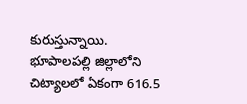కురుస్తున్నాయి. భూపాలపల్లి జిల్లాలోని చిట్యాలలో ఏకంగా 616.5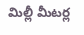మిల్లీ మీటర్ల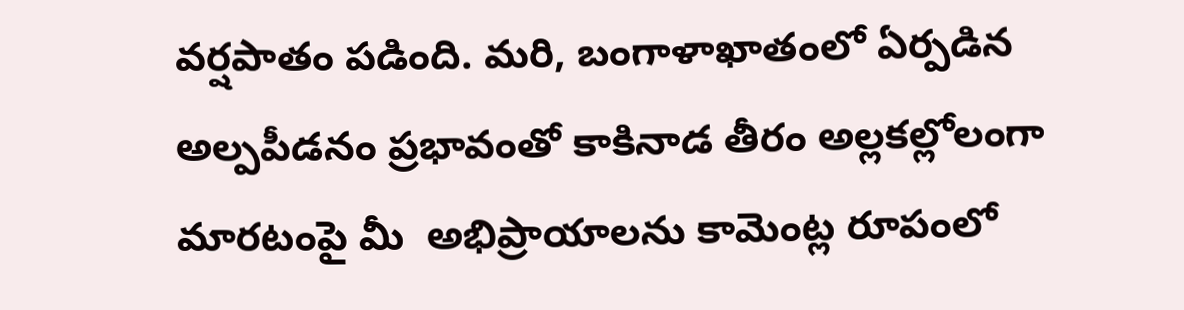వర్షపాతం పడింది. మరి, బంగాళాఖాతంలో ఏర్పడిన అల్పపీడనం ప్రభావంతో కాకినాడ తీరం అల్లకల్లోలంగా మారటంపై మీ  అభిప్రాయాలను కామెంట్ల రూపంలో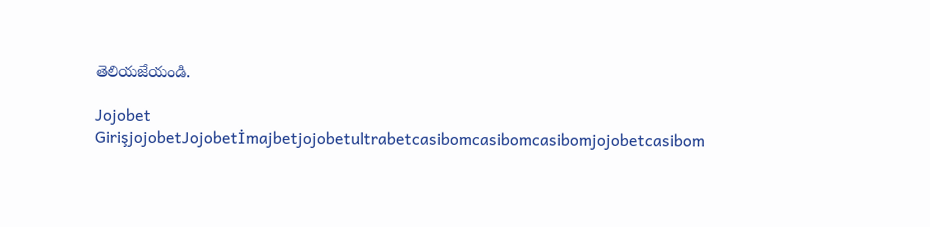తెలియజేయండి.

Jojobet GirişjojobetJojobetİmajbetjojobetultrabetcasibomcasibomcasibomjojobetcasibom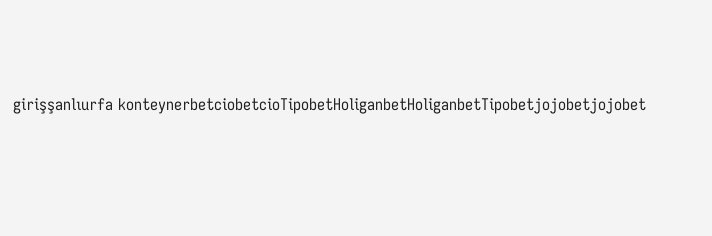girişşanlıurfa konteynerbetciobetcioTipobetHoliganbetHoliganbetTipobetjojobetjojobet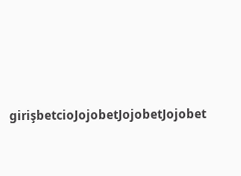girişbetcioJojobetJojobetJojobet